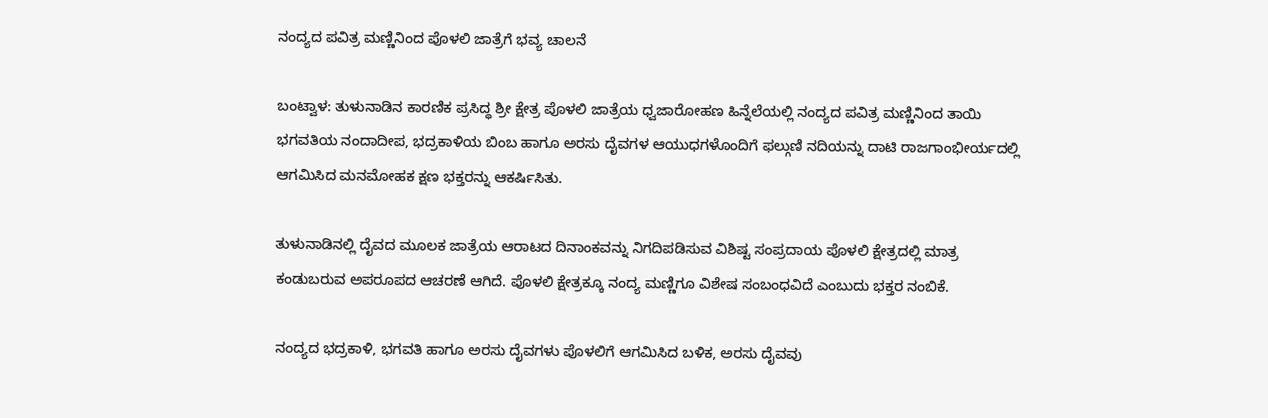ನಂದ್ಯದ ಪವಿತ್ರ ಮಣ್ಣಿನಿಂದ ಪೊಳಲಿ ಜಾತ್ರೆಗೆ ಭವ್ಯ ಚಾಲನೆ

ಬಂಟ್ವಾಳ: ತುಳುನಾಡಿನ ಕಾರಣಿಕ ಪ್ರಸಿದ್ಧ ಶ್ರೀ ಕ್ಷೇತ್ರ ಪೊಳಲಿ ಜಾತ್ರೆಯ ಧ್ವಜಾರೋಹಣ ಹಿನ್ನೆಲೆಯಲ್ಲಿ ನಂದ್ಯದ ಪವಿತ್ರ ಮಣ್ಣಿನಿಂದ ತಾಯಿ ಭಗವತಿಯ ನಂದಾದೀಪ, ಭದ್ರಕಾಳಿಯ ಬಿಂಬ ಹಾಗೂ ಅರಸು ದೈವಗಳ ಆಯುಧಗಳೊಂದಿಗೆ ಫಲ್ಗುಣಿ ನದಿಯನ್ನು ದಾಟಿ ರಾಜಗಾಂಭೀರ್ಯದಲ್ಲಿ ಆಗಮಿಸಿದ ಮನಮೋಹಕ ಕ್ಷಣ ಭಕ್ತರನ್ನು ಆಕರ್ಷಿಸಿತು.

ತುಳುನಾಡಿನಲ್ಲಿ ದೈವದ ಮೂಲಕ ಜಾತ್ರೆಯ ಆರಾಟದ ದಿನಾಂಕವನ್ನು ನಿಗದಿಪಡಿಸುವ ವಿಶಿಷ್ಟ ಸಂಪ್ರದಾಯ ಪೊಳಲಿ ಕ್ಷೇತ್ರದಲ್ಲಿ ಮಾತ್ರ ಕಂಡುಬರುವ ಅಪರೂಪದ ಆಚರಣೆ ಆಗಿದೆ. ಪೊಳಲಿ ಕ್ಷೇತ್ರಕ್ಕೂ ನಂದ್ಯ ಮಣ್ಣಿಗೂ ವಿಶೇಷ ಸಂಬಂಧವಿದೆ ಎಂಬುದು ಭಕ್ತರ ನಂಬಿಕೆ.

ನಂದ್ಯದ ಭದ್ರಕಾಳಿ, ಭಗವತಿ ಹಾಗೂ ಅರಸು ದೈವಗಳು ಪೊಳಲಿಗೆ ಆಗಮಿಸಿದ ಬಳಿಕ, ಅರಸು ದೈವವು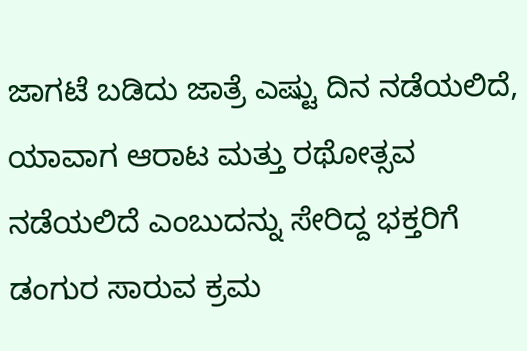ಜಾಗಟೆ ಬಡಿದು ಜಾತ್ರೆ ಎಷ್ಟು ದಿನ ನಡೆಯಲಿದೆ, ಯಾವಾಗ ಆರಾಟ ಮತ್ತು ರಥೋತ್ಸವ ನಡೆಯಲಿದೆ ಎಂಬುದನ್ನು ಸೇರಿದ್ದ ಭಕ್ತರಿಗೆ ಡಂಗುರ ಸಾರುವ ಕ್ರಮ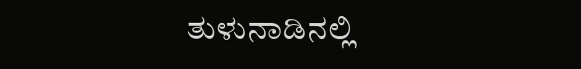ತುಳುನಾಡಿನಲ್ಲಿ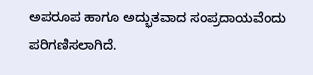ಅಪರೂಪ ಹಾಗೂ ಅದ್ಭುತವಾದ ಸಂಪ್ರದಾಯವೆಂದು ಪರಿಗಣಿಸಲಾಗಿದೆ.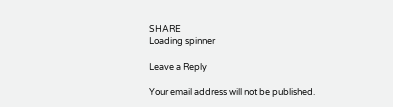SHARE
Loading spinner

Leave a Reply

Your email address will not be published.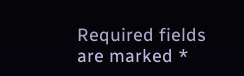Required fields are marked *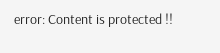error: Content is protected !!